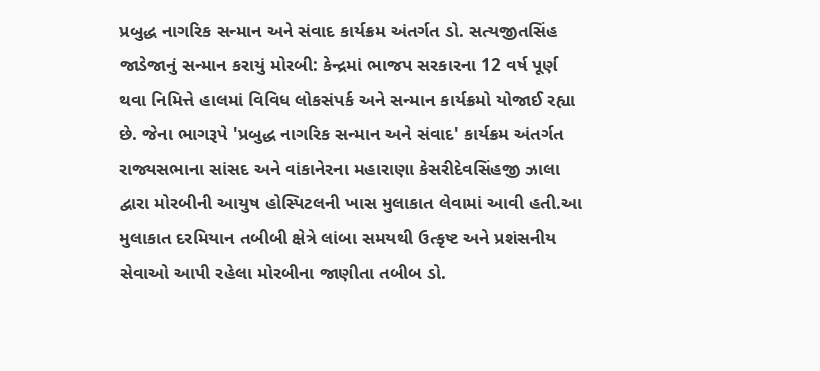પ્રબુદ્ધ નાગરિક સન્માન અને સંવાદ કાર્યક્રમ અંતર્ગત ડો. સત્યજીતસિંહ જાડેજાનું સન્માન કરાયું મોરબી: કેન્દ્રમાં ભાજપ સરકારના 12 વર્ષ પૂર્ણ થવા નિમિત્તે હાલમાં વિવિધ લોકસંપર્ક અને સન્માન કાર્યક્રમો યોજાઈ રહ્યા છે. જેના ભાગરૂપે 'પ્રબુદ્ધ નાગરિક સન્માન અને સંવાદ' કાર્યક્રમ અંતર્ગત રાજ્યસભાના સાંસદ અને વાંકાનેરના મહારાણા કેસરીદેવસિંહજી ઝાલા દ્વારા મોરબીની આયુષ હોસ્પિટલની ખાસ મુલાકાત લેવામાં આવી હતી.આ મુલાકાત દરમિયાન તબીબી ક્ષેત્રે લાંબા સમયથી ઉત્કૃષ્ટ અને પ્રશંસનીય સેવાઓ આપી રહેલા મોરબીના જાણીતા તબીબ ડો.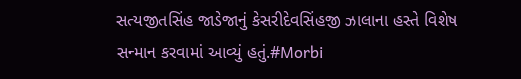સત્યજીતસિંહ જાડેજાનું કેસરીદેવસિંહજી ઝાલાના હસ્તે વિશેષ સન્માન કરવામાં આવ્યું હતું.#Morbi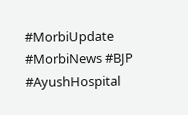#MorbiUpdate #MorbiNews #BJP #AyushHospital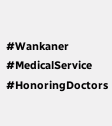#Wankaner #MedicalService #HonoringDoctors